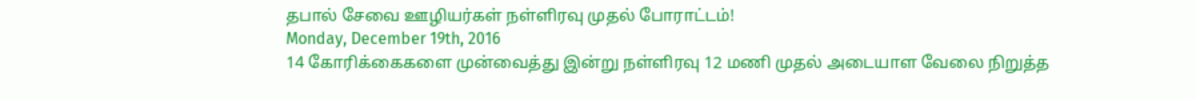தபால் சேவை ஊழியர்கள் நள்ளிரவு முதல் போராட்டம்!
Monday, December 19th, 2016
14 கோரிக்கைகளை முன்வைத்து இன்று நள்ளிரவு 12 மணி முதல் அடையாள வேலை நிறுத்த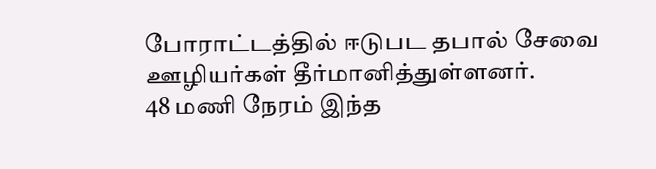போராட்டத்தில் ஈடுபட தபால் சேவை ஊழியர்கள் தீர்மானித்துள்ளனர்.
48 மணி நேரம் இந்த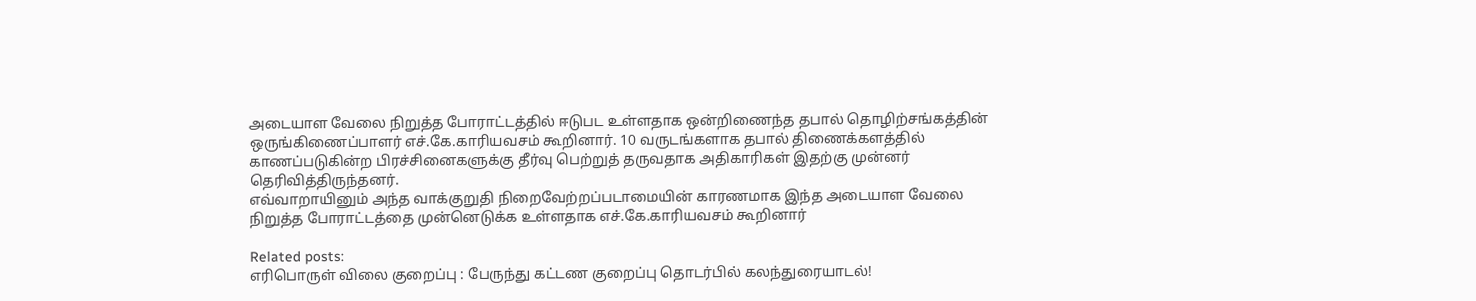அடையாள வேலை நிறுத்த போராட்டத்தில் ஈடுபட உள்ளதாக ஒன்றிணைந்த தபால் தொழிற்சங்கத்தின் ஒருங்கிணைப்பாளர் எச்.கே.காரியவசம் கூறினார். 10 வருடங்களாக தபால் திணைக்களத்தில் காணப்படுகின்ற பிரச்சினைகளுக்கு தீர்வு பெற்றுத் தருவதாக அதிகாரிகள் இதற்கு முன்னர் தெரிவித்திருந்தனர்.
எவ்வாறாயினும் அந்த வாக்குறுதி நிறைவேற்றப்படாமையின் காரணமாக இந்த அடையாள வேலை நிறுத்த போராட்டத்தை முன்னெடுக்க உள்ளதாக எச்.கே.காரியவசம் கூறினார்

Related posts:
எரிபொருள் விலை குறைப்பு : பேருந்து கட்டண குறைப்பு தொடர்பில் கலந்துரையாடல்!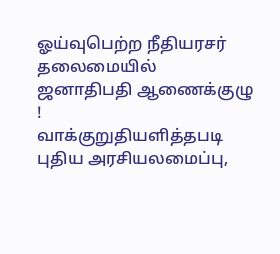ஓய்வுபெற்ற நீதியரசர் தலைமையில் ஜனாதிபதி ஆணைக்குழு !
வாக்குறுதியளித்தபடி புதிய அரசியலமைப்பு,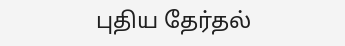புதிய தேர்தல்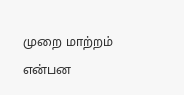முறை மாற்றம் என்பன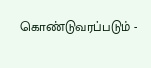கொண்டுவரப்படும் -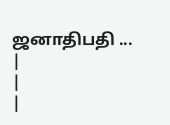ஜனாதிபதி ...
|
|
|